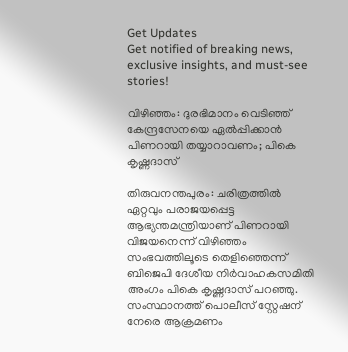Get Updates
Get notified of breaking news, exclusive insights, and must-see stories!

വിഴിഞ്ഞം: ദുരഭിമാനം വെടിഞ്ഞ് കേന്ദ്രസേനയെ ഏല്‍പ്പിക്കാന്‍ പിണറായി തയ്യാറാവണം; പികെ കൃഷ്ണദാസ്

തിരുവനന്തപുരം: ചരിത്രത്തില്‍ ഏറ്റവും പരാജയപ്പെട്ട ആഭ്യന്തമന്ത്രിയാണ് പിണറായി വിജയനെന്ന് വിഴിഞ്ഞം സംഭവത്തിലൂടെ തെളിഞ്ഞെന്ന് ബിജെപി ദേശീയ നിര്‍വാഹകസമിതി അംഗം പികെ കൃഷ്ണദാസ് പറഞ്ഞു. സംസ്ഥാനത്ത് പൊലീസ് സ്റ്റേഷന് നേരെ ആക്രമണം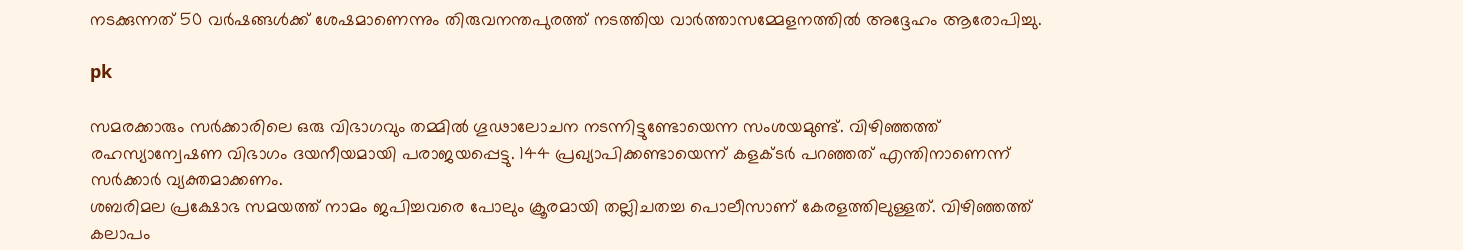നടക്കുന്നത് 50 വര്‍ഷങ്ങള്‍ക്ക് ശേഷമാണെന്നും തിരുവനന്തപുരത്ത് നടത്തിയ വാര്‍ത്താസമ്മേളനത്തില്‍ അദ്ദേഹം ആരോപിച്ചു.

pk

സമരക്കാരും സര്‍ക്കാരിലെ ഒരു വിഭാഗവും തമ്മില്‍ ഗൂഢാലോചന നടന്നിട്ടുണ്ടോയെന്ന സംശയമുണ്ട്. വിഴിഞ്ഞത്ത് രഹസ്യാന്വേഷണ വിഭാഗം ദയനീയമായി പരാജയപ്പെട്ടു. 144 പ്രഖ്യാപിക്കണ്ടായെന്ന് കളക്ടര്‍ പറഞ്ഞത് എന്തിനാണെന്ന് സര്‍ക്കാര്‍ വ്യക്തമാക്കണം.
ശബരിമല പ്രക്ഷോഭ സമയത്ത് നാമം ജപിച്ചവരെ പോലും ക്രൂരമായി തല്ലിചതച്ച പൊലീസാണ് കേരളത്തിലുള്ളത്. വിഴിഞ്ഞത്ത് കലാപം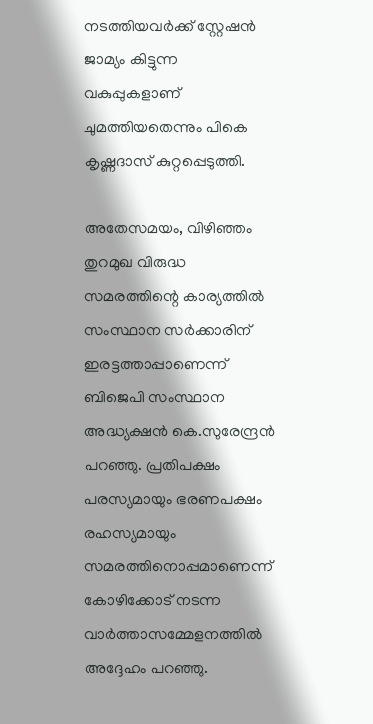നടത്തിയവര്‍ക്ക് സ്റ്റേഷന്‍ ജാമ്യം കിട്ടുന്ന വകുപ്പുകളാണ് ചുമത്തിയതെന്നും പികെ കൃഷ്ണദാസ് കുറ്റപ്പെടുത്തി.

അതേസമയം, വിഴിഞ്ഞം തുറമുഖ വിരുദ്ധ സമരത്തിന്റെ കാര്യത്തില്‍ സംസ്ഥാന സര്‍ക്കാരിന് ഇരട്ടത്താപ്പാണെന്ന് ബിജെപി സംസ്ഥാന അദ്ധ്യക്ഷന്‍ കെ.സുരേന്ദ്രന്‍ പറഞ്ഞു. പ്രതിപക്ഷം പരസ്യമായും ഭരണപക്ഷം രഹസ്യമായും സമരത്തിനൊപ്പമാണെന്ന് കോഴിക്കോട് നടന്ന വാര്‍ത്താസമ്മേളനത്തില്‍ അദ്ദേഹം പറഞ്ഞു.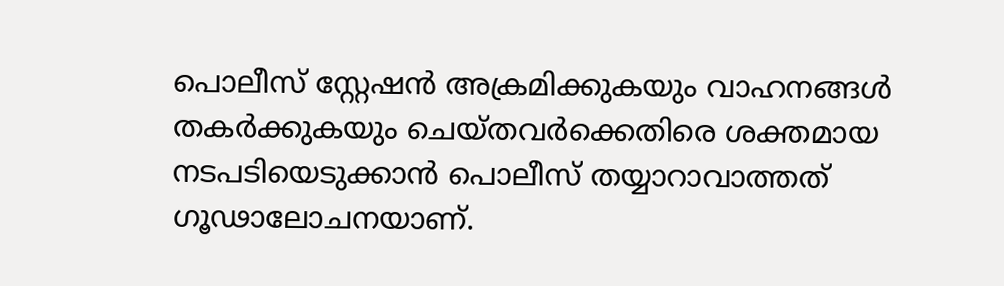പൊലീസ് സ്റ്റേഷന്‍ അക്രമിക്കുകയും വാഹനങ്ങള്‍ തകര്‍ക്കുകയും ചെയ്തവര്‍ക്കെതിരെ ശക്തമായ നടപടിയെടുക്കാന്‍ പൊലീസ് തയ്യാറാവാത്തത് ഗൂഢാലോചനയാണ്.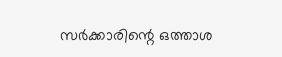സര്‍ക്കാരിന്റെ ഒത്താശ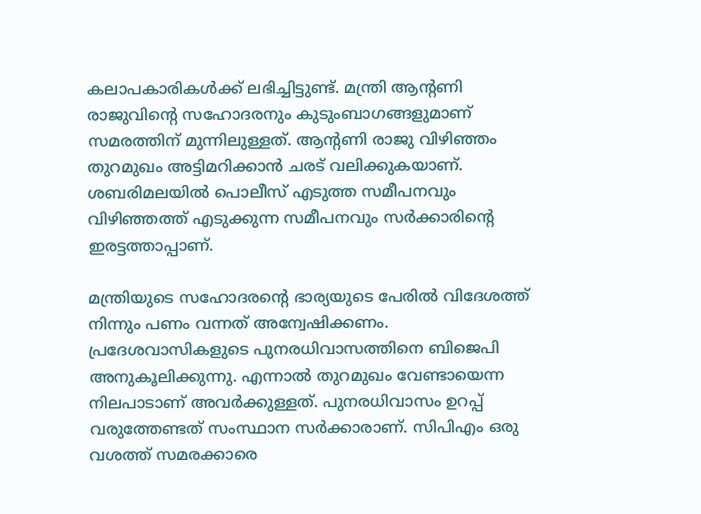കലാപകാരികള്‍ക്ക് ലഭിച്ചിട്ടുണ്ട്. മന്ത്രി ആന്റണി രാജുവിന്റെ സഹോദരനും കുടുംബാഗങ്ങളുമാണ് സമരത്തിന് മുന്നിലുള്ളത്. ആന്റണി രാജു വിഴിഞ്ഞം തുറമുഖം അട്ടിമറിക്കാന്‍ ചരട് വലിക്കുകയാണ്. ശബരിമലയില്‍ പൊലീസ് എടുത്ത സമീപനവും വിഴിഞ്ഞത്ത് എടുക്കുന്ന സമീപനവും സര്‍ക്കാരിന്റെ ഇരട്ടത്താപ്പാണ്.

മന്ത്രിയുടെ സഹോദരന്റെ ഭാര്യയുടെ പേരില്‍ വിദേശത്ത് നിന്നും പണം വന്നത് അന്വേഷിക്കണം. പ്രദേശവാസികളുടെ പുനരധിവാസത്തിനെ ബിജെപി അനുകൂലിക്കുന്നു. എന്നാല്‍ തുറമുഖം വേണ്ടായെന്ന നിലപാടാണ് അവര്‍ക്കുള്ളത്. പുനരധിവാസം ഉറപ്പ് വരുത്തേണ്ടത് സംസ്ഥാന സര്‍ക്കാരാണ്. സിപിഎം ഒരു വശത്ത് സമരക്കാരെ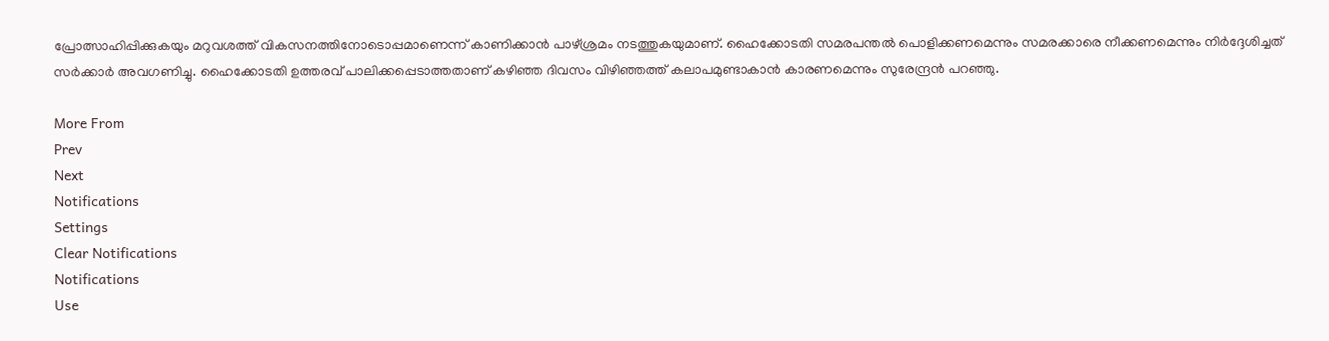പ്രോത്സാഹിപ്പിക്കുകയും മറുവശത്ത് വികസനത്തിനോടൊപ്പമാണെന്ന് കാണിക്കാന്‍ പാഴ്ശ്രമം നടത്തുകയുമാണ്. ഹൈക്കോടതി സമരപന്തല്‍ പൊളിക്കണമെന്നും സമരക്കാരെ നീക്കണമെന്നും നിര്‍ദ്ദേശിച്ചത് സര്‍ക്കാര്‍ അവഗണിച്ചു. ഹൈക്കോടതി ഉത്തരവ് പാലിക്കപ്പെടാത്തതാണ് കഴിഞ്ഞ ദിവസം വിഴിഞ്ഞത്ത് കലാപമുണ്ടാകാന്‍ കാരണമെന്നും സുരേന്ദ്രന്‍ പറഞ്ഞു.

More From
Prev
Next
Notifications
Settings
Clear Notifications
Notifications
Use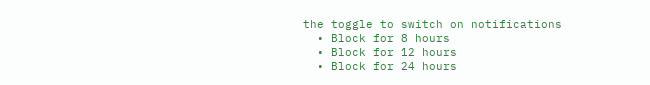the toggle to switch on notifications
  • Block for 8 hours
  • Block for 12 hours
  • Block for 24 hours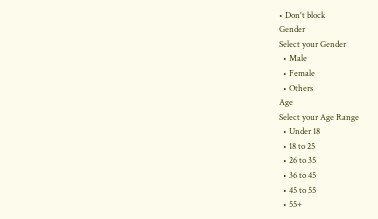• Don't block
Gender
Select your Gender
  • Male
  • Female
  • Others
Age
Select your Age Range
  • Under 18
  • 18 to 25
  • 26 to 35
  • 36 to 45
  • 45 to 55
  • 55+